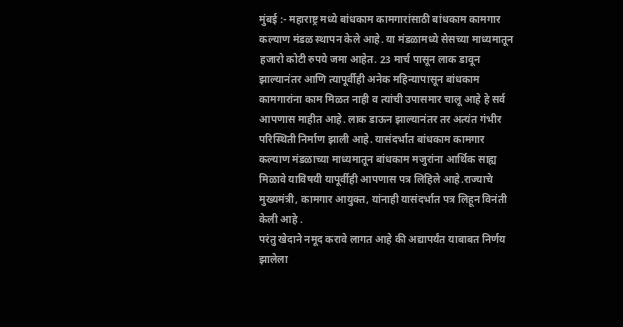मुंबई :- महाराष्ट्र मध्ये बांधकाम कामगारांसाठी बांधकाम कामगार कल्याण मंडळ स्थापन केले आहे. या मंडळामध्ये सेसच्या माध्यमातून हजारो कोटी रुपये जमा आहेत. 23 मार्च पासून लाक डावून झाल्यानंतर आणि त्यापूर्वीही अनेक महिन्यापासून बांधकाम कामगारांना काम मिळत नाही व त्यांची उपासमार चालू आहे हे सर्व आपणास माहीत आहे. लाक डाऊन झाल्यानंतर तर अत्यंत गंभीर परिस्थिती निर्माण झाली आहे. यासंदर्भात बांधकाम कामगार कल्याण मंडळाच्या माध्यमातून बांधकाम मजुरांना आर्थिक साह्य मिळावे याविषयी यापूर्वीही आपणास पत्र लिहिले आहे.राज्याचे मुख्यमंत्री, कामगार आयुक्त, यांनाही यासंदर्भात पत्र लिहून विनंती केली आहे .
परंतु खेदाने नमूद करावे लागत आहे की अद्यापर्यंत याबाबत निर्णय झालेला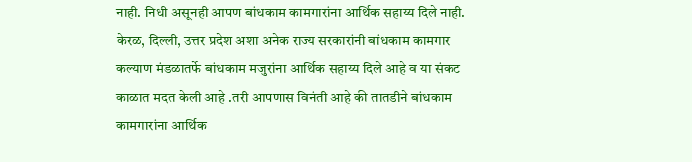नाही. निधी असूनही आपण बांधकाम कामगारांना आर्थिक सहाय्य दिले नाही. केरळ, दिल्ली, उत्तर प्रदेश अशा अनेक राज्य सरकारांनी बांधकाम कामगार कल्याण मंडळातर्फे बांधकाम मजुरांना आर्थिक सहाय्य दिले आहे व या संकट काळात मदत केली आहे .तरी आपणास विनंती आहे की तातडीने बांधकाम कामगारांना आर्थिक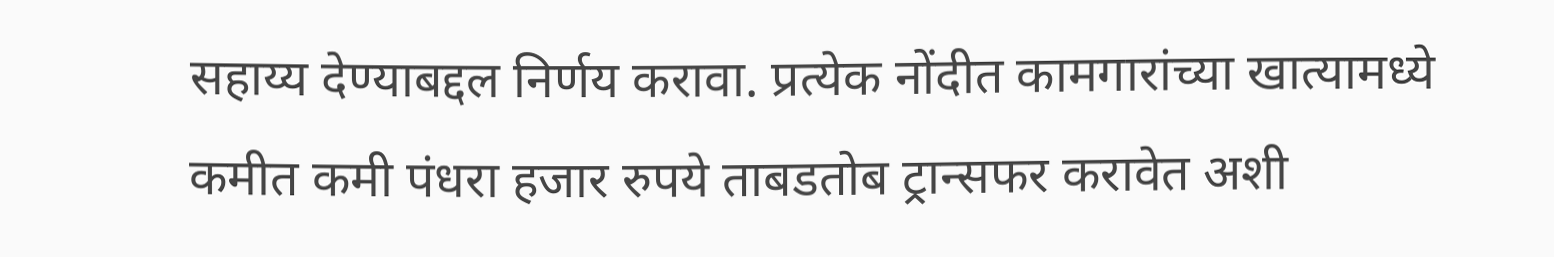सहाय्य देण्याबद्दल निर्णय करावा. प्रत्येक नोंदीत कामगारांच्या खात्यामध्ये कमीत कमी पंधरा हजार रुपये ताबडतोब ट्रान्सफर करावेत अशी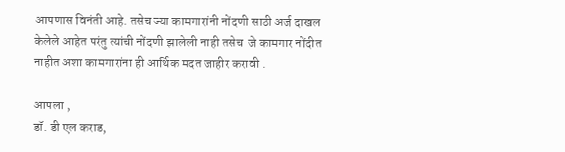आपणास विनंती आहे. तसेच ज्या कामगारांनी नोंदणी साठी अर्ज दाखल केलेले आहेत परंतु त्यांची नोंदणी झालेली नाही तसेच  जे कामगार नोंदीत नाहीत अशा कामगारांना ही आर्थिक मदत जाहीर करावी .

आपला ,
डॉ. डी एल कराड,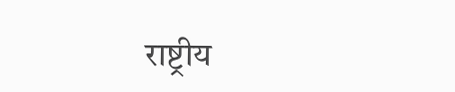राष्ट्रीय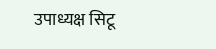उपाध्यक्ष सिटू